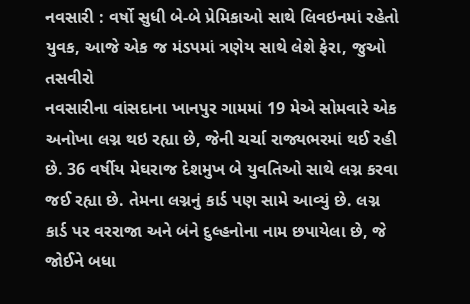નવસારી : વર્ષો સુધી બે-બે પ્રેમિકાઓ સાથે લિવઇનમાં રહેતો યુવક, આજે એક જ મંડપમાં ત્રણેય સાથે લેશે ફેરા, જુઓ તસવીરો
નવસારીના વાંસદાના ખાનપુર ગામમાં 19 મેએ સોમવારે એક અનોખા લગ્ન થઇ રહ્યા છે, જેની ચર્ચા રાજ્યભરમાં થઈ રહી છે. 36 વર્ષીય મેઘરાજ દેશમુખ બે યુવતિઓ સાથે લગ્ન કરવા જઈ રહ્યા છે. તેમના લગ્નનું કાર્ડ પણ સામે આવ્યું છે. લગ્ન કાર્ડ પર વરરાજા અને બંને દુલ્હનોના નામ છપાયેલા છે, જે જોઈને બધા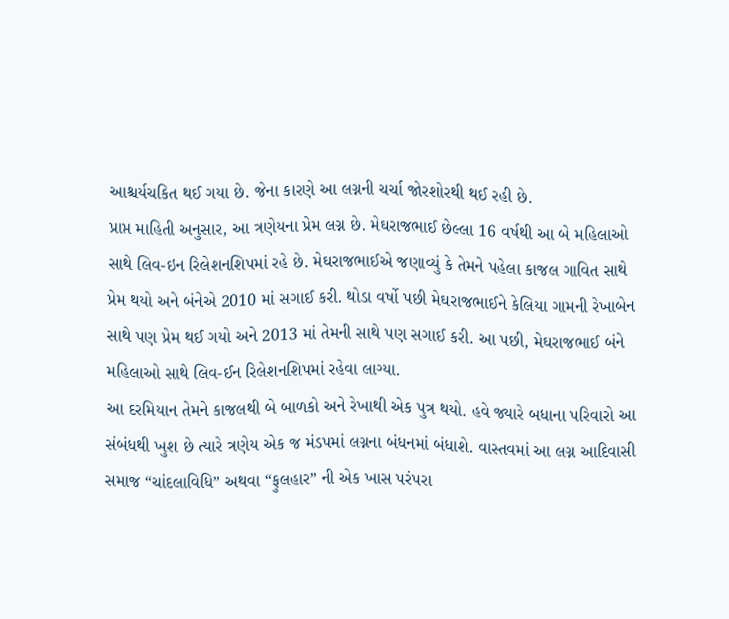આશ્ચર્યચકિત થઈ ગયા છે. જેના કારણે આ લગ્નની ચર્ચા જોરશોરથી થઈ રહી છે.
પ્રાપ્ત માહિતી અનુસાર, આ ત્રણેયના પ્રેમ લગ્ન છે. મેઘરાજભાઈ છેલ્લા 16 વર્ષથી આ બે મહિલાઓ સાથે લિવ-ઇન રિલેશનશિપમાં રહે છે. મેઘરાજભાઈએ જણાવ્યું કે તેમને પહેલા કાજલ ગાવિત સાથે પ્રેમ થયો અને બંનેએ 2010 માં સગાઈ કરી. થોડા વર્ષો પછી મેઘરાજભાઈને કેલિયા ગામની રેખાબેન સાથે પણ પ્રેમ થઈ ગયો અને 2013 માં તેમની સાથે પણ સગાઈ કરી. આ પછી, મેઘરાજભાઈ બંને મહિલાઓ સાથે લિવ-ઈન રિલેશનશિપમાં રહેવા લાગ્યા.
આ દરમિયાન તેમને કાજલથી બે બાળકો અને રેખાથી એક પુત્ર થયો. હવે જ્યારે બધાના પરિવારો આ સંબંધથી ખુશ છે ત્યારે ત્રણેય એક જ મંડપમાં લગ્નના બંધનમાં બંધાશે. વાસ્તવમાં આ લગ્ન આદિવાસી સમાજ “ચાંદલાવિધિ” અથવા “ફુલહાર” ની એક ખાસ પરંપરા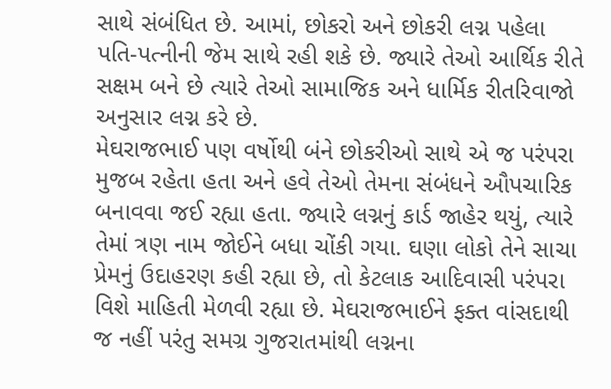સાથે સંબંધિત છે. આમાં, છોકરો અને છોકરી લગ્ન પહેલા પતિ-પત્નીની જેમ સાથે રહી શકે છે. જ્યારે તેઓ આર્થિક રીતે સક્ષમ બને છે ત્યારે તેઓ સામાજિક અને ધાર્મિક રીતરિવાજો અનુસાર લગ્ન કરે છે.
મેઘરાજભાઈ પણ વર્ષોથી બંને છોકરીઓ સાથે એ જ પરંપરા મુજબ રહેતા હતા અને હવે તેઓ તેમના સંબંધને ઔપચારિક બનાવવા જઈ રહ્યા હતા. જ્યારે લગ્નનું કાર્ડ જાહેર થયું, ત્યારે તેમાં ત્રણ નામ જોઈને બધા ચોંકી ગયા. ઘણા લોકો તેને સાચા પ્રેમનું ઉદાહરણ કહી રહ્યા છે, તો કેટલાક આદિવાસી પરંપરા વિશે માહિતી મેળવી રહ્યા છે. મેઘરાજભાઈને ફક્ત વાંસદાથી જ નહીં પરંતુ સમગ્ર ગુજરાતમાંથી લગ્નના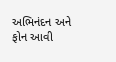અભિનંદન અને ફોન આવી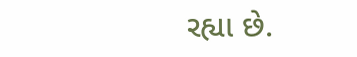રહ્યા છે.